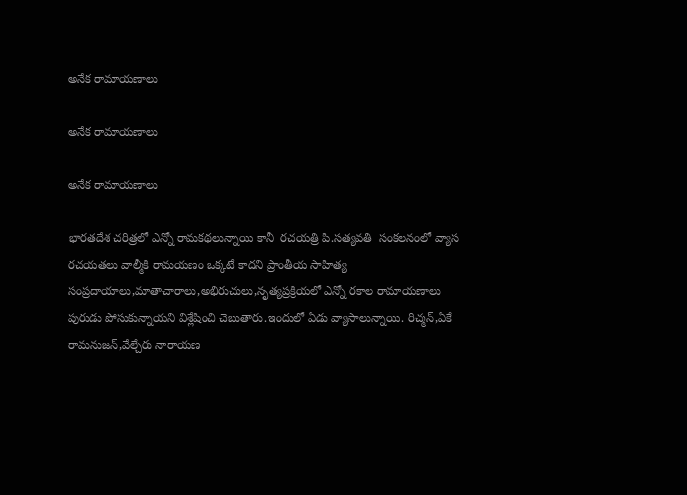అనేక రామాయణాలు

అనేక రామాయణాలు

అనేక రామాయణాలు

భారతదేశ చరిత్రలో ఎన్నో రామకథలున్నాయి కానీ  రచయత్రి పి.సత్యవతి  సంకలనంలో వ్యాస రచయతలు వాల్మీకి రామయణం ఒక్కటే కాదని ప్రాంతీయ సాహిత్య సంప్రదాయాలు,మాతాచారాలు,అభిరుచులు,నృత్యప్రక్రియలో ఎన్నో రకాల రామాయణాలు పురుడు పోసుకున్నాయని విశ్లేషించి చెబుతారు.ఇందులో ఏడు వ్యాసాలున్నాయి. రిచ్మన్,ఏకే రామనుజన్,వేల్చేరు నారాయణ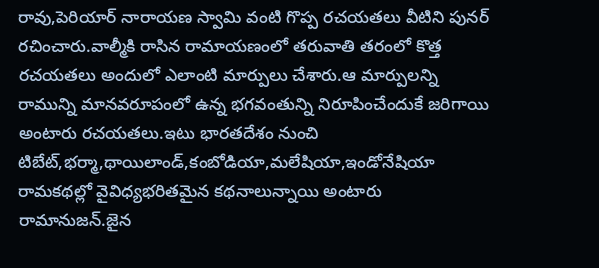రావు,పెరియార్ నారాయణ స్వామి వంటి గొప్ప రచయతలు వీటిని పునర్ రచించారు.వాల్మీకి రాసిన రామాయణంలో తరువాతి తరంలో కొత్త రచయతలు అందులో ఎలాంటి మార్పులు చేశారు.ఆ మార్పులన్ని రామున్ని మానవరూపంలో ఉన్న భగవంతున్ని నిరూపించేందుకే జరిగాయి అంటారు రచయతలు.ఇటు భారతదేశం నుంచి టిబేట్,భర్మా,థాయిలాండ్,కంబోడియా,మలేషియా,ఇండోనేషియా రామకథల్లో వైవిధ్యభరితమైన కథనాలున్నాయి అంటారు రామానుజన్.జైన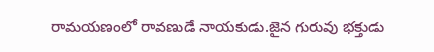రామయణంలో రావణుడే నాయకుడు.జైన గురువు భక్తుడు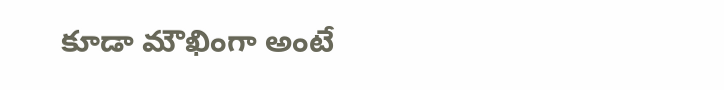కూడా మౌఖింగా అంటే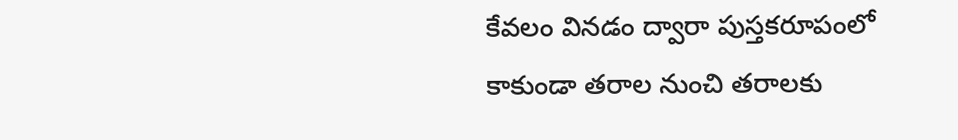కేవలం వినడం ద్వారా పుస్తకరూపంలో కాకుండా తరాల నుంచి తరాలకు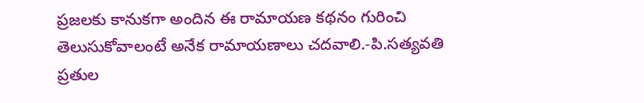ప్రజలకు కానుకగా అందిన ఈ రామాయణ కథనం గురించి తెలుసుకోవాలంటే అనేక రామాయణాలు చదవాలి.-పి.సత్యవతి  ప్రతుల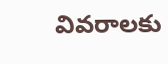వివరాలకు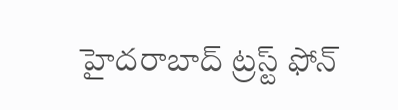హైదరాబాద్ ట్రస్ట్ ఫోన్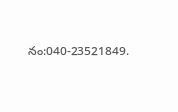నం:040-23521849.